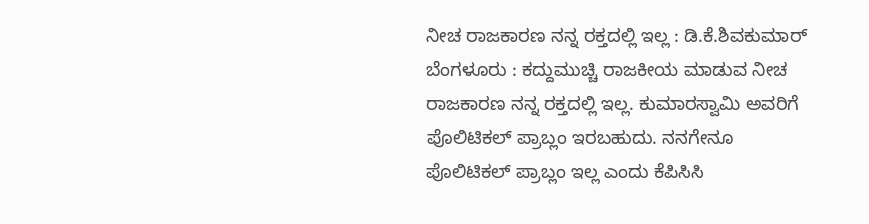ನೀಚ ರಾಜಕಾರಣ ನನ್ನ ರಕ್ತದಲ್ಲಿ ಇಲ್ಲ : ಡಿ.ಕೆ.ಶಿವಕುಮಾರ್
ಬೆಂಗಳೂರು : ಕದ್ದುಮುಚ್ಚಿ ರಾಜಕೀಯ ಮಾಡುವ ನೀಚ ರಾಜಕಾರಣ ನನ್ನ ರಕ್ತದಲ್ಲಿ ಇಲ್ಲ. ಕುಮಾರಸ್ವಾಮಿ ಅವರಿಗೆ ಪೊಲಿಟಿಕಲ್ ಪ್ರಾಬ್ಲಂ ಇರಬಹುದು. ನನಗೇನೂ ಪೊಲಿಟಿಕಲ್ ಪ್ರಾಬ್ಲಂ ಇಲ್ಲ ಎಂದು ಕೆಪಿಸಿಸಿ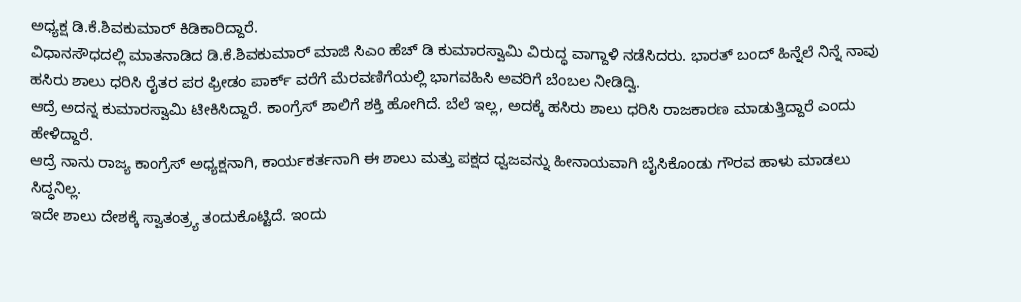ಅಧ್ಯಕ್ಷ ಡಿ.ಕೆ.ಶಿವಕುಮಾರ್ ಕಿಡಿಕಾರಿದ್ದಾರೆ.
ವಿಧಾನಸೌಧದಲ್ಲಿ ಮಾತನಾಡಿದ ಡಿ.ಕೆ.ಶಿವಕುಮಾರ್ ಮಾಜಿ ಸಿಎಂ ಹೆಚ್ ಡಿ ಕುಮಾರಸ್ವಾಮಿ ವಿರುದ್ಧ ವಾಗ್ದಾಳಿ ನಡೆಸಿದರು. ಭಾರತ್ ಬಂದ್ ಹಿನ್ನೆಲೆ ನಿನ್ನೆ ನಾವು ಹಸಿರು ಶಾಲು ಧರಿಸಿ ರೈತರ ಪರ ಫ್ರೀಡಂ ಪಾರ್ಕ್ ವರೆಗೆ ಮೆರವಣಿಗೆಯಲ್ಲಿ ಭಾಗವಹಿಸಿ ಅವರಿಗೆ ಬೆಂಬಲ ನೀಡಿದ್ವಿ.
ಆದ್ರೆ ಅದನ್ನ ಕುಮಾರಸ್ವಾಮಿ ಟೀಕಿಸಿದ್ದಾರೆ. ಕಾಂಗ್ರೆಸ್ ಶಾಲಿಗೆ ಶಕ್ತಿ ಹೋಗಿದೆ. ಬೆಲೆ ಇಲ್ಲ, ಅದಕ್ಕೆ ಹಸಿರು ಶಾಲು ಧರಿಸಿ ರಾಜಕಾರಣ ಮಾಡುತ್ತಿದ್ದಾರೆ ಎಂದು ಹೇಳಿದ್ದಾರೆ.
ಆದ್ರೆ ನಾನು ರಾಜ್ಯ ಕಾಂಗ್ರೆಸ್ ಅಧ್ಯಕ್ಷನಾಗಿ, ಕಾರ್ಯಕರ್ತನಾಗಿ ಈ ಶಾಲು ಮತ್ತು ಪಕ್ಷದ ಧ್ವಜವನ್ನು ಹೀನಾಯವಾಗಿ ಬೈಸಿಕೊಂಡು ಗೌರವ ಹಾಳು ಮಾಡಲು ಸಿದ್ಧನಿಲ್ಲ.
ಇದೇ ಶಾಲು ದೇಶಕ್ಕೆ ಸ್ವಾತಂತ್ರ್ಯ ತಂದುಕೊಟ್ಟಿದೆ. ಇಂದು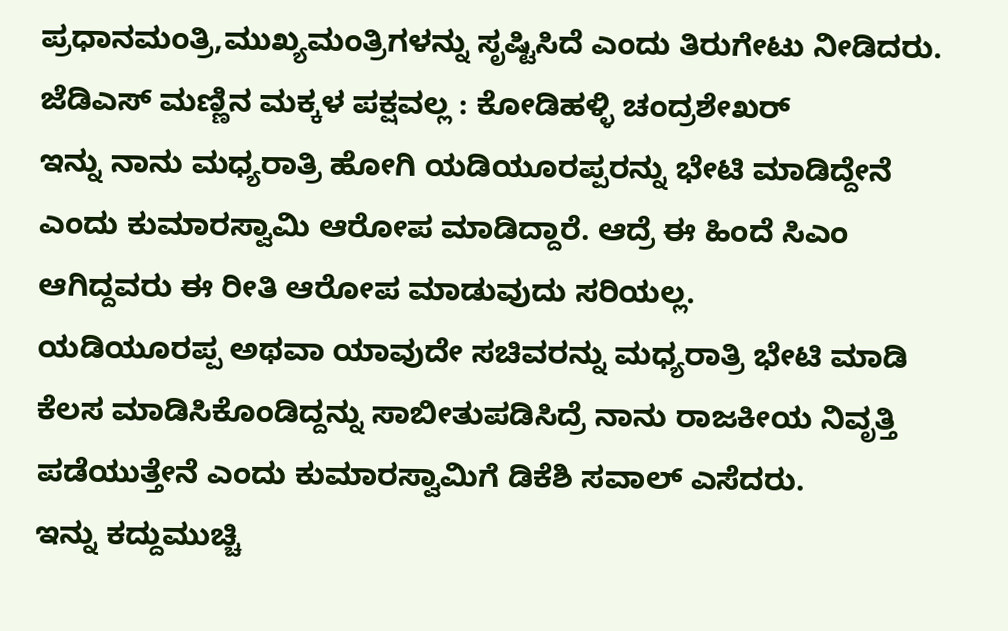ಪ್ರಧಾನಮಂತ್ರಿ,ಮುಖ್ಯಮಂತ್ರಿಗಳನ್ನು ಸೃಷ್ಟಿಸಿದೆ ಎಂದು ತಿರುಗೇಟು ನೀಡಿದರು.
ಜೆಡಿಎಸ್ ಮಣ್ಣಿನ ಮಕ್ಕಳ ಪಕ್ಷವಲ್ಲ : ಕೋಡಿಹಳ್ಳಿ ಚಂದ್ರಶೇಖರ್
ಇನ್ನು ನಾನು ಮಧ್ಯರಾತ್ರಿ ಹೋಗಿ ಯಡಿಯೂರಪ್ಪರನ್ನು ಭೇಟಿ ಮಾಡಿದ್ದೇನೆ ಎಂದು ಕುಮಾರಸ್ವಾಮಿ ಆರೋಪ ಮಾಡಿದ್ದಾರೆ. ಆದ್ರೆ ಈ ಹಿಂದೆ ಸಿಎಂ ಆಗಿದ್ದವರು ಈ ರೀತಿ ಆರೋಪ ಮಾಡುವುದು ಸರಿಯಲ್ಲ.
ಯಡಿಯೂರಪ್ಪ ಅಥವಾ ಯಾವುದೇ ಸಚಿವರನ್ನು ಮಧ್ಯರಾತ್ರಿ ಭೇಟಿ ಮಾಡಿ ಕೆಲಸ ಮಾಡಿಸಿಕೊಂಡಿದ್ದನ್ನು ಸಾಬೀತುಪಡಿಸಿದ್ರೆ ನಾನು ರಾಜಕೀಯ ನಿವೃತ್ತಿ ಪಡೆಯುತ್ತೇನೆ ಎಂದು ಕುಮಾರಸ್ವಾಮಿಗೆ ಡಿಕೆಶಿ ಸವಾಲ್ ಎಸೆದರು.
ಇನ್ನು ಕದ್ದುಮುಚ್ಚಿ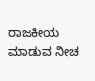ರಾಜಕೀಯ ಮಾಡುವ ನೀಚ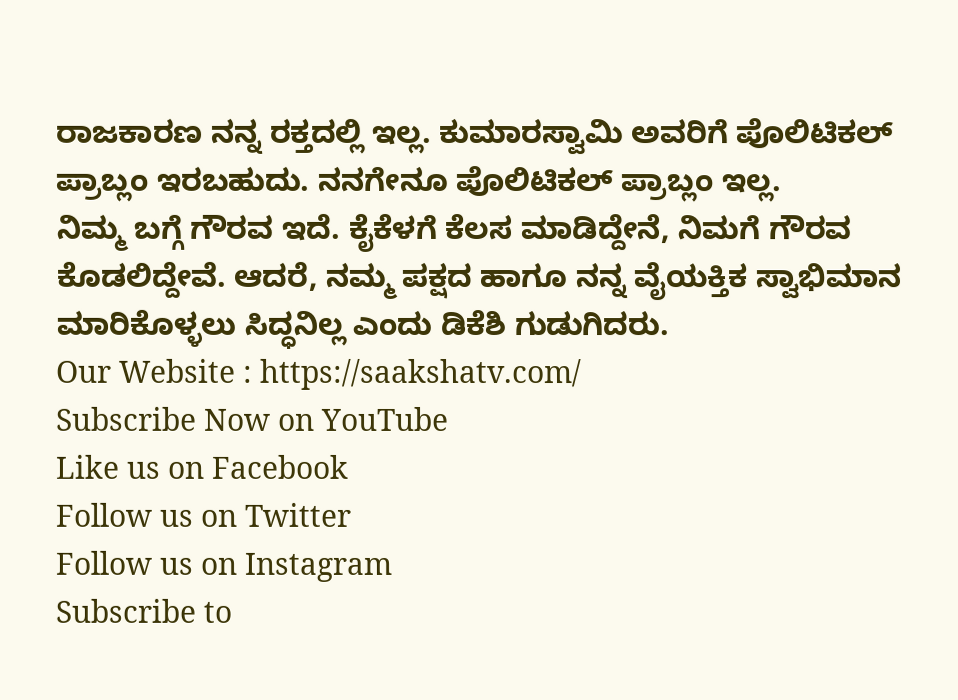ರಾಜಕಾರಣ ನನ್ನ ರಕ್ತದಲ್ಲಿ ಇಲ್ಲ. ಕುಮಾರಸ್ವಾಮಿ ಅವರಿಗೆ ಪೊಲಿಟಿಕಲ್ ಪ್ರಾಬ್ಲಂ ಇರಬಹುದು. ನನಗೇನೂ ಪೊಲಿಟಿಕಲ್ ಪ್ರಾಬ್ಲಂ ಇಲ್ಲ.
ನಿಮ್ಮ ಬಗ್ಗೆ ಗೌರವ ಇದೆ. ಕೈಕೆಳಗೆ ಕೆಲಸ ಮಾಡಿದ್ದೇನೆ, ನಿಮಗೆ ಗೌರವ ಕೊಡಲಿದ್ದೇವೆ. ಆದರೆ, ನಮ್ಮ ಪಕ್ಷದ ಹಾಗೂ ನನ್ನ ವೈಯಕ್ತಿಕ ಸ್ವಾಭಿಮಾನ ಮಾರಿಕೊಳ್ಳಲು ಸಿದ್ಧನಿಲ್ಲ ಎಂದು ಡಿಕೆಶಿ ಗುಡುಗಿದರು.
Our Website : https://saakshatv.com/
Subscribe Now on YouTube
Like us on Facebook
Follow us on Twitter
Follow us on Instagram
Subscribe to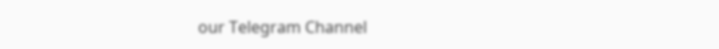our Telegram Channel